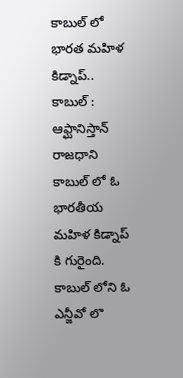కాబుల్ లో భారత మహిళ కిడ్నాప్..
కాబుల్ : ఆఫ్ఘానిస్తాన్ రాజధాని కాబుల్ లో ఓ భారతీయ మహిళ కిడ్నాప్ కి గురైంది. కాబుల్ లోని ఓ ఎన్జీవో లొ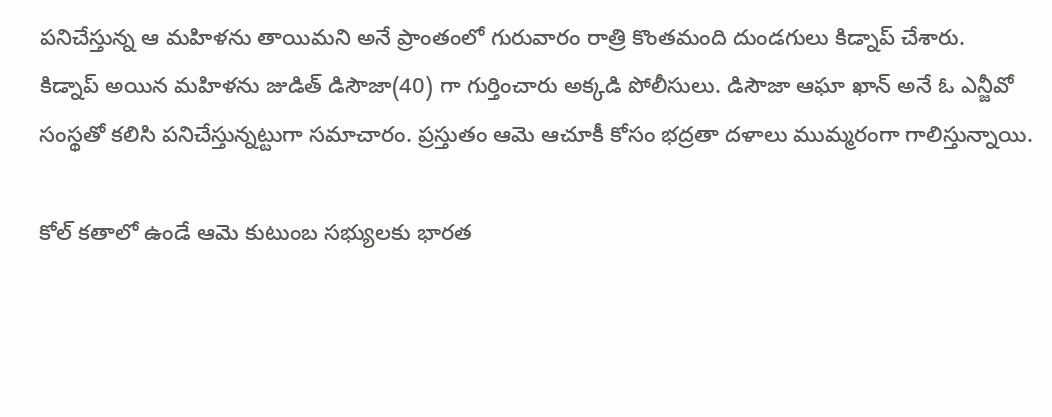పనిచేస్తున్న ఆ మహిళను తాయిమని అనే ప్రాంతంలో గురువారం రాత్రి కొంతమంది దుండగులు కిడ్నాప్ చేశారు.
కిడ్నాప్ అయిన మహిళను జుడిత్ డిసౌజా(40) గా గుర్తించారు అక్కడి పోలీసులు. డిసౌజా ఆఘా ఖాన్ అనే ఓ ఎన్జీవో సంస్థతో కలిసి పనిచేస్తున్నట్టుగా సమాచారం. ప్రస్తుతం ఆమె ఆచూకీ కోసం భద్రతా దళాలు ముమ్మరంగా గాలిస్తున్నాయి.

కోల్ కతాలో ఉండే ఆమె కుటుంబ సభ్యులకు భారత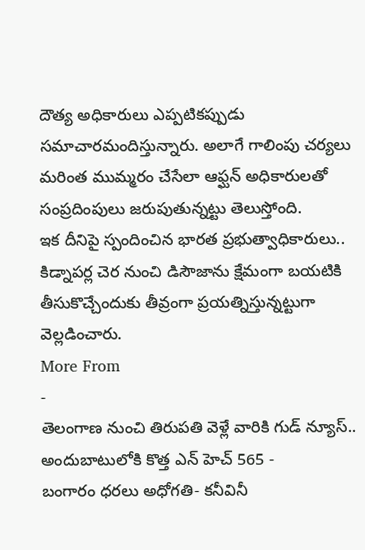దౌత్య అధికారులు ఎప్పటికప్పుడు సమాచారమందిస్తున్నారు. అలాగే గాలింపు చర్యలు మరింత ముమ్మరం చేసేలా ఆఫ్ఘన్ అధికారులతో సంప్రదింపులు జరుపుతున్నట్టు తెలుస్తోంది.
ఇక దీనిపై స్పందించిన భారత ప్రభుత్వాధికారులు.. కిడ్నాపర్ల చెర నుంచి డిసౌజాను క్షేమంగా బయటికి తీసుకొచ్చేందుకు తీవ్రంగా ప్రయత్నిస్తున్నట్టుగా వెల్లడించారు.
More From
-
తెలంగాణ నుంచి తిరుపతి వెళ్లే వారికి గుడ్ న్యూస్.. అందుబాటులోకి కొత్త ఎన్ హెచ్ 565 -
బంగారం ధరలు అధోగతి- కనీవినీ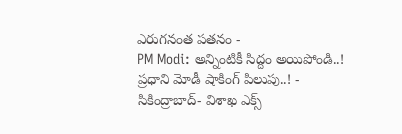ఎరుగనంత పతనం -
PM Modi: అన్నింటికీ సిద్దం అయిపోండి..! ప్రధాని మోడీ షాకింగ్ పిలుపు..! -
సికింద్రాబాద్- విశాఖ ఎక్స్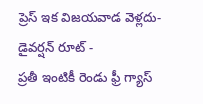ప్రెస్ ఇక విజయవాడ వెళ్లదు- డైవర్షన్ రూట్ -
ప్రతీ ఇంటికీ రెండు ఫ్రీ గ్యాస్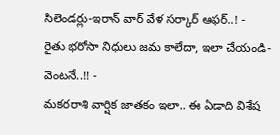సిలెండర్లు-ఇరాన్ వార్ వేళ సర్కార్ ఆఫర్..! -
రైతు భరోసా నిధులు జమ కాలేదా, ఇలా చేయండి- వెంటనే..!! -
మకరరాశి వార్షిక జాతకం ఇలా.. ఈ ఏడాది విశేష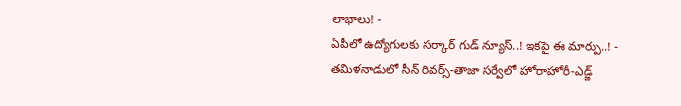లాభాలు! -
ఏపీలో ఉద్యోగులకు సర్కార్ గుడ్ న్యూస్..! ఇకపై ఈ మార్పు..! -
తమిళనాడులో సీన్ రివర్స్-తాజా సర్వేలో హోరాహోరీ-ఎడ్జ్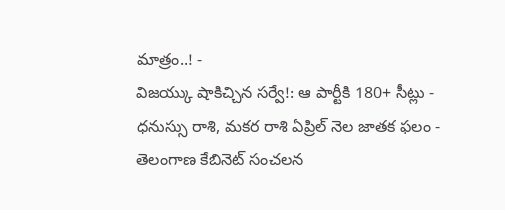మాత్రం..! -
విజయ్కు షాకిచ్చిన సర్వే!: ఆ పార్టీకి 180+ సీట్లు -
ధనుస్సు రాశి, మకర రాశి ఏప్రిల్ నెల జాతక ఫలం -
తెలంగాణ కేబినెట్ సంచలన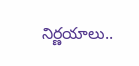నిర్ణయాలు..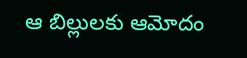ఆ బిల్లులకు ఆమోదం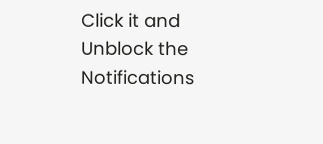Click it and Unblock the Notifications